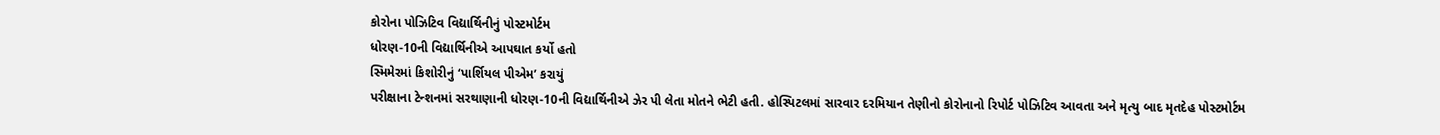કોરોના પોઝિટિવ વિદ્યાર્થિનીનું પોસ્ટમોર્ટમ
ધોરણ-10ની વિદ્યાર્થિનીએ આપઘાત કર્યો હતો
સ્મિમેરમાં કિશોરીનું ‘પાર્શિયલ પીએમ’ કરાયું
પરીક્ષાના ટેન્શનમાં સરથાણાની ધોરણ-10ની વિદ્યાર્થિનીએ ઝેર પી લેતા મોતને ભેટી હતી. હોસ્પિટલમાં સારવાર દરમિયાન તેણીનો કોરોનાનો રિપોર્ટ પોઝિટિવ આવતા અને મૃત્યુ બાદ મૃતદેહ પોસ્ટમોર્ટમ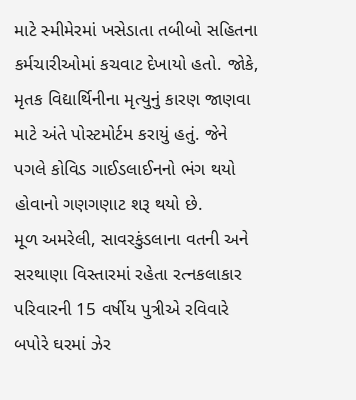માટે સ્મીમેરમાં ખસેડાતા તબીબો સહિતના કર્મચારીઓમાં કચવાટ દેખાયો હતો. જોકે, મૃતક વિદ્યાર્થિનીના મૃત્યુનું કારણ જાણવા માટે અંતે પોસ્ટમોર્ટમ કરાયું હતું. જેને પગલે કોવિડ ગાઈડલાઈનનો ભંગ થયો હોવાનો ગણગણાટ શરૂ થયો છે.
મૂળ અમરેલી, સાવરકુંડલાના વતની અને સરથાણા વિસ્તારમાં રહેતા રત્નકલાકાર પરિવારની 15 વર્ષીય પુત્રીએ રવિવારે બપોરે ઘરમાં ઝેર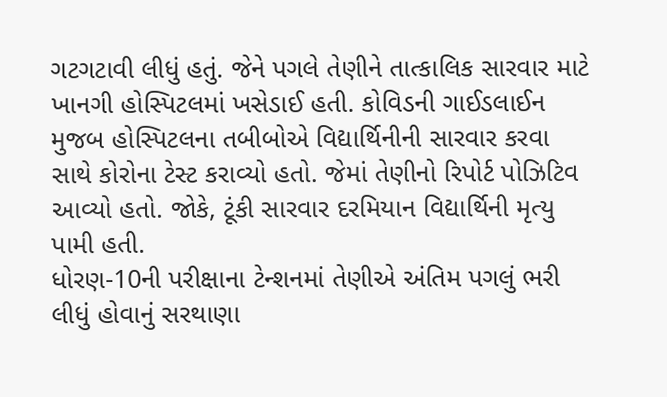ગટગટાવી લીધું હતું. જેને પગલે તેણીને તાત્કાલિક સારવાર માટે ખાનગી હોસ્પિટલમાં ખસેડાઈ હતી. કોવિડની ગાઈડલાઈન મુજબ હોસ્પિટલના તબીબોએ વિદ્યાર્થિનીની સારવાર કરવા સાથે કોરોના ટેસ્ટ કરાવ્યો હતો. જેમાં તેણીનો રિપોર્ટ પોઝિટિવ આવ્યો હતો. જોકે, ટૂંકી સારવાર દરમિયાન વિદ્યાર્થિની મૃત્યુ પામી હતી.
ધોરણ-10ની પરીક્ષાના ટેન્શનમાં તેણીએ અંતિમ પગલું ભરી લીધું હોવાનું સરથાણા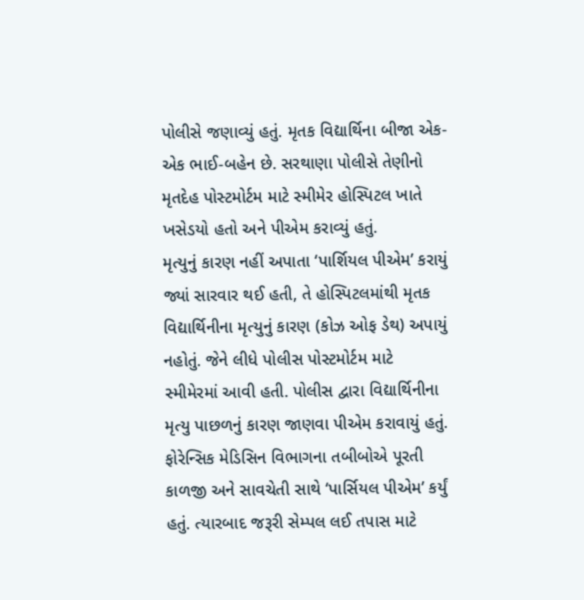પોલીસે જણાવ્યું હતું. મૃતક વિદ્યાર્થિના બીજા એક-એક ભાઈ-બહેન છે. સરથાણા પોલીસે તેણીનો મૃતદેહ પોસ્ટમોર્ટમ માટે સ્મીમેર હોસ્પિટલ ખાતે ખસેડયો હતો અને પીએમ કરાવ્યું હતું.
મૃત્યુનું કારણ નહીં અપાતા ‘પાર્શિયલ પીએમ’ કરાયું
જ્યાં સારવાર થઈ હતી, તે હોસ્પિટલમાંથી મૃતક વિદ્યાર્થિનીના મૃત્યુનું કારણ (કોઝ ઓફ ડેથ) અપાયું નહોતું. જેને લીધે પોલીસ પોસ્ટમોર્ટમ માટે સ્મીમેરમાં આવી હતી. પોલીસ દ્વારા વિદ્યાર્થિનીના મૃત્યુ પાછળનું કારણ જાણવા પીએમ કરાવાયું હતું. ફોરેન્સિક મેડિસિન વિભાગના તબીબોએ પૂરતી કાળજી અને સાવચેતી સાથે ‘પાર્સિયલ પીએમ’ કર્યું હતું. ત્યારબાદ જરૂરી સેમ્પલ લઈ તપાસ માટે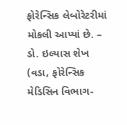ફોરેન્સિક લેબોરેટરીમાં મોકલી આપ્યાં છે. – ડો. ઇલ્યાસ શેખ (વડા, ફોરેન્સિક મેડિસિન વિભાગ-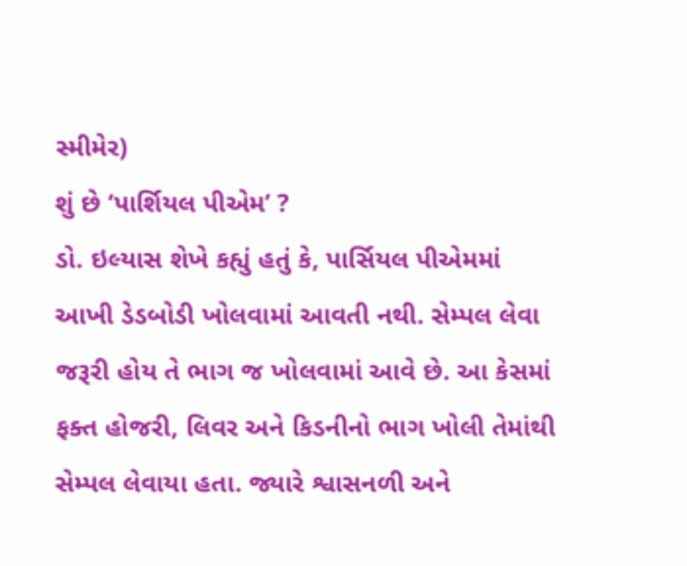સ્મીમેર)
શું છે ‘પાર્શિયલ પીએમ’ ?
ડો. ઇલ્યાસ શેખે કહ્યું હતું કે, પાર્સિયલ પીએમમાં આખી ડેડબોડી ખોલવામાં આવતી નથી. સેમ્પલ લેવા જરૂરી હોય તે ભાગ જ ખોલવામાં આવે છે. આ કેસમાં ફક્ત હોજરી, લિવર અને કિડનીનો ભાગ ખોલી તેમાંથી સેમ્પલ લેવાયા હતા. જ્યારે શ્વાસનળી અને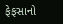ફેફસાનો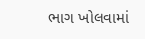ભાગ ખોલવામાં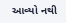આવ્યો નથી